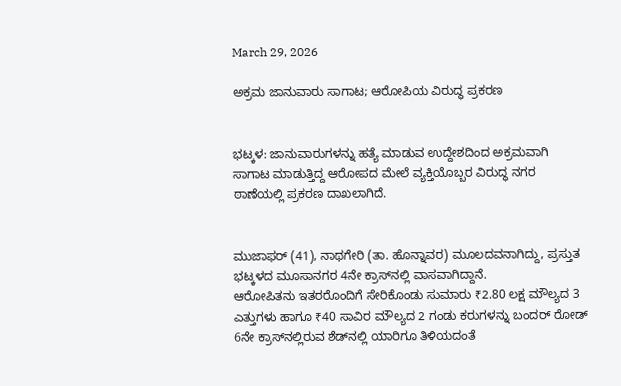March 29, 2026

ಅಕ್ರಮ ಜಾನುವಾರು ಸಾಗಾಟ; ಆರೋಪಿಯ ವಿರುದ್ಧ ಪ್ರಕರಣ


ಭಟ್ಕಳ: ಜಾನುವಾರುಗಳನ್ನು ಹತ್ಯೆ ಮಾಡುವ ಉದ್ದೇಶದಿಂದ ಅಕ್ರಮವಾಗಿ ಸಾಗಾಟ ಮಾಡುತ್ತಿದ್ದ ಆರೋಪದ ಮೇಲೆ ವ್ಯಕ್ತಿಯೊಬ್ಬರ ವಿರುದ್ಧ ನಗರ ಠಾಣೆಯಲ್ಲಿ ಪ್ರಕರಣ ದಾಖಲಾಗಿದೆ.


ಮುಜಾಫರ್ (41), ನಾಥಗೇರಿ (ತಾ. ಹೊನ್ನಾವರ) ಮೂಲದವನಾಗಿದ್ದು, ಪ್ರಸ್ತುತ ಭಟ್ಕಳದ ಮೂಸಾನಗರ 4ನೇ ಕ್ರಾಸ್‌ನಲ್ಲಿ ವಾಸವಾಗಿದ್ದಾನೆ.
ಆರೋಪಿತನು ಇತರರೊಂದಿಗೆ ಸೇರಿಕೊಂಡು ಸುಮಾರು ₹2.80 ಲಕ್ಷ ಮೌಲ್ಯದ 3 ಎತ್ತುಗಳು ಹಾಗೂ ₹40 ಸಾವಿರ ಮೌಲ್ಯದ 2 ಗಂಡು ಕರುಗಳನ್ನು ಬಂದರ್ ರೋಡ್ 6ನೇ ಕ್ರಾಸ್‌ನಲ್ಲಿರುವ ಶೆಡ್‌ನಲ್ಲಿ ಯಾರಿಗೂ ತಿಳಿಯದಂತೆ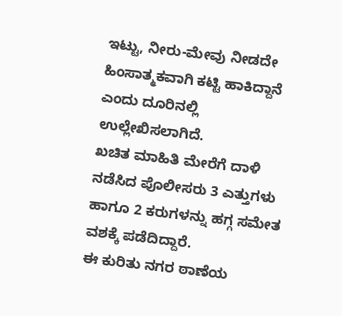ಇಟ್ಟು, ನೀರು-ಮೇವು ನೀಡದೇ ಹಿಂಸಾತ್ಮಕವಾಗಿ ಕಟ್ಟಿ ಹಾಕಿದ್ದಾನೆ ಎಂದು ದೂರಿನಲ್ಲಿ ಉಲ್ಲೇಖಿಸಲಾಗಿದೆ.
ಖಚಿತ ಮಾಹಿತಿ ಮೇರೆಗೆ ದಾಳಿ ನಡೆಸಿದ ಪೊಲೀಸರು 3 ಎತ್ತುಗಳು ಹಾಗೂ 2 ಕರುಗಳನ್ನು ಹಗ್ಗ ಸಮೇತ ವಶಕ್ಕೆ ಪಡೆದಿದ್ದಾರೆ.
ಈ ಕುರಿತು ನಗರ ಠಾಣೆಯ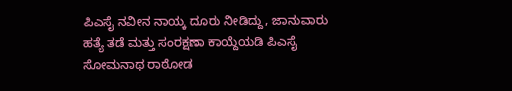ಪಿಎಸೈ ನವೀನ ನಾಯ್ಕ ದೂರು ನೀಡಿದ್ದು, ಜಾನುವಾರು ಹತ್ಯೆ ತಡೆ ಮತ್ತು ಸಂರಕ್ಷಣಾ ಕಾಯ್ದೆಯಡಿ ಪಿಎಸೈ ಸೋಮನಾಥ ರಾಠೋಡ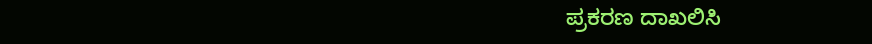ಪ್ರಕರಣ ದಾಖಲಿಸಿ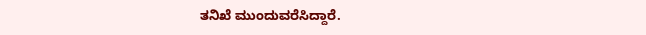ತನಿಖೆ ಮುಂದುವರೆಸಿದ್ದಾರೆ.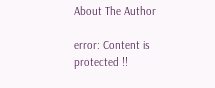About The Author

error: Content is protected !!